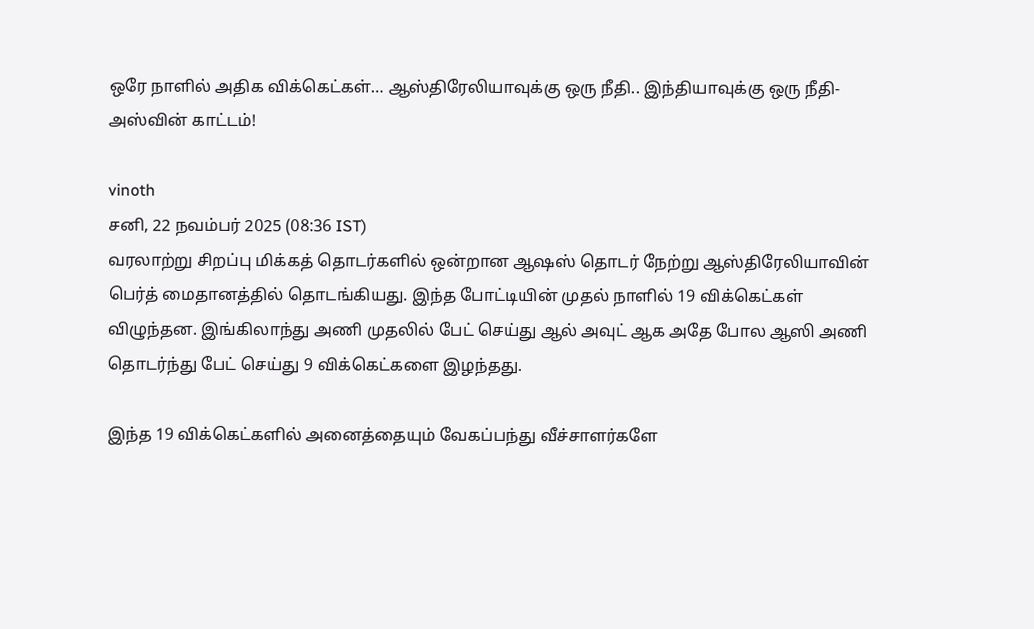ஒரே நாளில் அதிக விக்கெட்கள்… ஆஸ்திரேலியாவுக்கு ஒரு நீதி.. இந்தியாவுக்கு ஒரு நீதி- அஸ்வின் காட்டம்!

vinoth
சனி, 22 நவம்பர் 2025 (08:36 IST)
வரலாற்று சிறப்பு மிக்கத் தொடர்களில் ஒன்றான ஆஷஸ் தொடர் நேற்று ஆஸ்திரேலியாவின் பெர்த் மைதானத்தில் தொடங்கியது. இந்த போட்டியின் முதல் நாளில் 19 விக்கெட்கள் விழுந்தன. இங்கிலாந்து அணி முதலில் பேட் செய்து ஆல் அவுட் ஆக அதே போல ஆஸி அணி தொடர்ந்து பேட் செய்து 9 விக்கெட்களை இழந்தது.

இந்த 19 விக்கெட்களில் அனைத்தையும் வேகப்பந்து வீச்சாளர்களே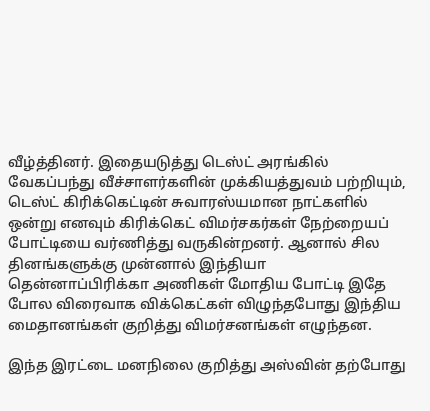வீழ்த்தினர். இதையடுத்து டெஸ்ட் அரங்கில் வேகப்பந்து வீச்சாளர்களின் முக்கியத்துவம் பற்றியும், டெஸ்ட் கிரிக்கெட்டின் சுவாரஸ்யமான நாட்களில் ஒன்று எனவும் கிரிக்கெட் விமர்சகர்கள் நேற்றையப் போட்டியை வர்ணித்து வருகின்றனர். ஆனால் சில தினங்களுக்கு முன்னால் இந்தியா தென்னாப்பிரிக்கா அணிகள் மோதிய போட்டி இதே போல விரைவாக விக்கெட்கள் விழுந்தபோது இந்திய மைதானங்கள் குறித்து விமர்சனங்கள் எழுந்தன.

இந்த இரட்டை மனநிலை குறித்து அஸ்வின் தற்போது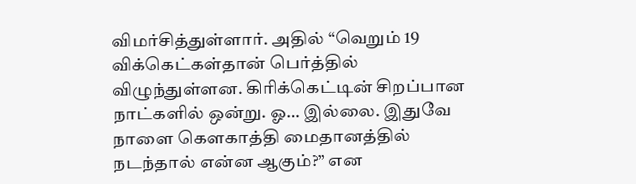விமர்சித்துள்ளார். அதில் “வெறும் 19 விக்கெட்கள்தான் பெர்த்தில் விழுந்துள்ளன. கிரிக்கெட்டின் சிறப்பான நாட்களில் ஒன்று. ஓ… இல்லை. இதுவே நாளை கௌகாத்தி மைதானத்தில் நடந்தால் என்ன ஆகும்?” என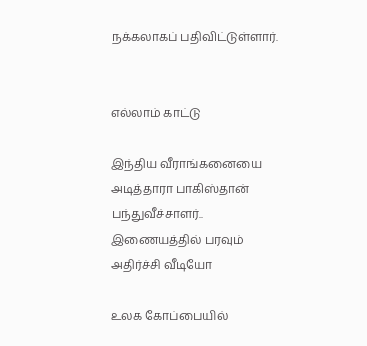நக்கலாகப் பதிவிட்டுள்ளார்.


எல்லாம் காட்டு

இந்திய வீராங்கனையை அடித்தாரா பாகிஸ்தான் பந்துவீச்சாளர்.. இணையத்தில் பரவும் அதிர்ச்சி வீடியோ

உலக கோப்பையில்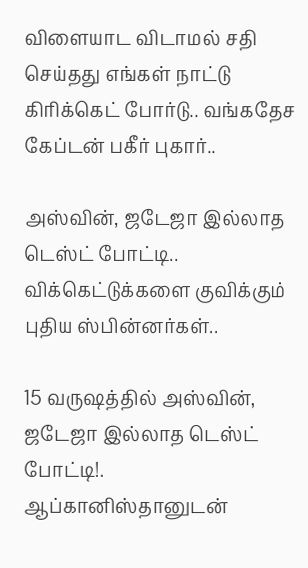விளையாட விடாமல் சதி செய்தது எங்கள் நாட்டு கிரிக்கெட் போர்டு.. வங்கதேச கேப்டன் பகீர் புகார்..

அஸ்வின், ஜடேஜா இல்லாத டெஸ்ட் போட்டி.. விக்கெட்டுக்களை குவிக்கும் புதிய ஸ்பின்னர்கள்..

15 வருஷத்தில் அஸ்வின், ஜடேஜா இல்லாத டெஸ்ட் போட்டி!. ஆப்கானிஸ்தானுடன்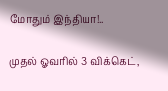மோதும் இந்தியா!..

முதல் ஓவரில் 3 விக்கெட்,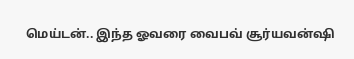மெய்டன்.. இந்த ஓவரை வைபவ் சூர்யவன்ஷி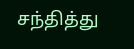சந்தித்து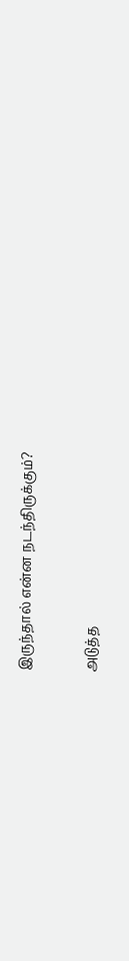இருந்தால் என்ன நடந்திருக்கும்?

அடுத்த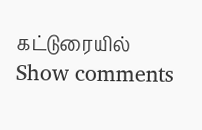கட்டுரையில்
Show comments